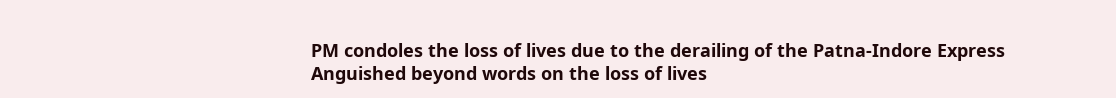PM condoles the loss of lives due to the derailing of the Patna-Indore Express
Anguished beyond words on the loss of lives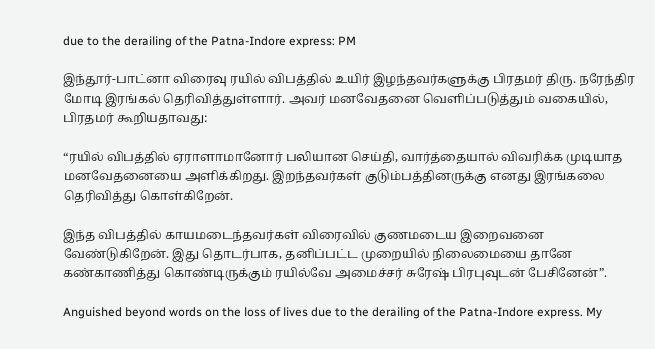due to the derailing of the Patna-Indore express: PM

இந்தூர்-பாட்னா விரைவு ரயில் விபத்தில் உயிர் இழந்தவர்களுக்கு பிரதமர் திரு. நரேந்திர மோடி இரங்கல் தெரிவித்துள்ளார். அவர் மனவேதனை வெளிப்படுத்தும் வகையில், பிரதமர் கூறியதாவது:

“ரயில் விபத்தில் ஏராளாமானோர் பலியான செய்தி, வார்த்தையால் விவரிக்க முடியாத மனவேதனையை அளிக்கிறது. இறந்தவர்கள் குடும்பத்தினருக்கு எனது இரங்கலை தெரிவித்து கொள்கிறேன்.

இந்த விபத்தில் காயமடைந்தவர்கள் விரைவில் குணமடைய இறைவனை வேண்டுகிறேன். இது தொடர்பாக, தனிப்பட்ட முறையில் நிலைமையை தானே கண்காணித்து கொண்டிருக்கும் ரயில்வே அமைச்சர் சுரேஷ் பிரபுவுடன் பேசினேன்”.

Anguished beyond words on the loss of lives due to the derailing of the Patna-Indore express. My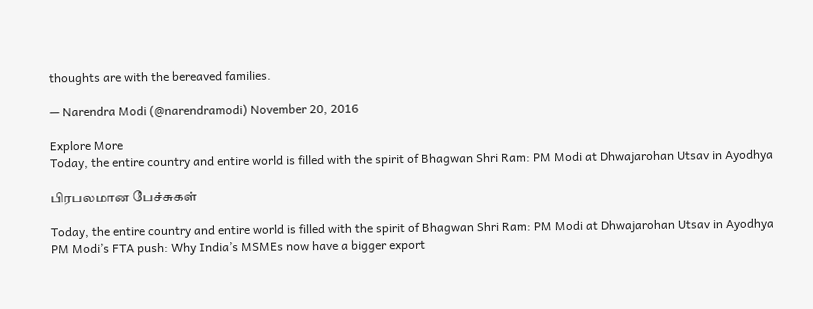thoughts are with the bereaved families.

— Narendra Modi (@narendramodi) November 20, 2016

Explore More
Today, the entire country and entire world is filled with the spirit of Bhagwan Shri Ram: PM Modi at Dhwajarohan Utsav in Ayodhya

பிரபலமான பேச்சுகள்

Today, the entire country and entire world is filled with the spirit of Bhagwan Shri Ram: PM Modi at Dhwajarohan Utsav in Ayodhya
PM Modi’s FTA push: Why India’s MSMEs now have a bigger export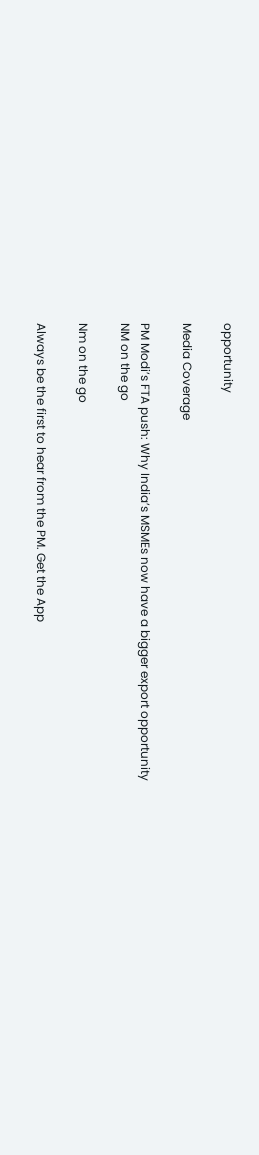opportunity

Media Coverage

PM Modi’s FTA push: Why India’s MSMEs now have a bigger export opportunity
NM on the go

Nm on the go

Always be the first to hear from the PM. Get the App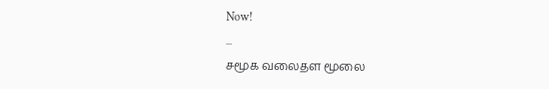Now!
...
சமூக வலைதள மூலை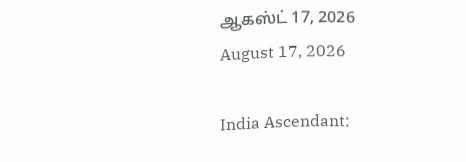ஆகஸ்ட் 17, 2026
August 17, 2026

India Ascendant: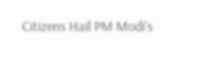Citizens Hail PM Modi's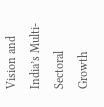Vision and India’s Multi-Sectoral Growth